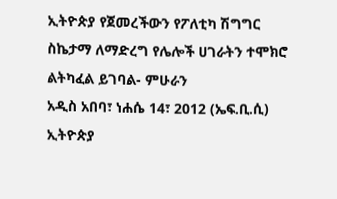ኢትዮጵያ የጀመረችውን የፖለቲካ ሽግግር ስኬታማ ለማድረግ የሌሎች ሀገራትን ተሞክሮ ልትካፈል ይገባል- ምሁራን
አዲስ አበባ፣ ነሐሴ 14፣ 2012 (ኤፍ.ቢ.ሲ) ኢትዮጵያ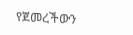የጀመረችውን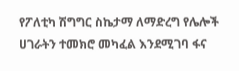የፖለቲካ ሽግግር ስኬታማ ለማድረግ የሌሎች ሀገራትን ተመክሮ መካፈል እንደሚገባ ፋና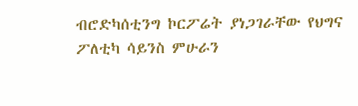ብሮድካሰቲንግ ኮርፖሬት ያነጋገራቸው የህግና ፖለቲካ ሳይንስ ምሁራን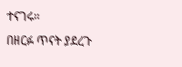ተናገሩ።
በዘርፉ ጥናት ያደረጉ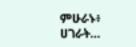ምሁራኑ፥ ሀገራት…